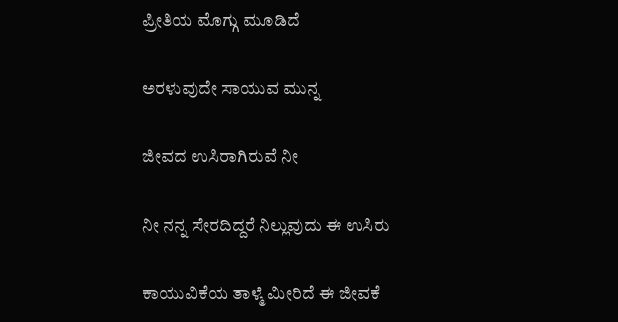ಪ್ರೀತಿಯ ಮೊಗ್ಗು ಮೂಡಿದೆ

ಅರಳುವುದೇ ಸಾಯುವ ಮುನ್ನ

ಜೀವದ ಉಸಿರಾಗಿರುವೆ ನೀ

ನೀ ನನ್ನ ಸೇರದಿದ್ದರೆ ನಿಲ್ಲುವುದು ಈ ಉಸಿರು

ಕಾಯುವಿಕೆಯ ತಾಳ್ಮೆ ಮೀರಿದೆ ಈ ಜೀವಕೆ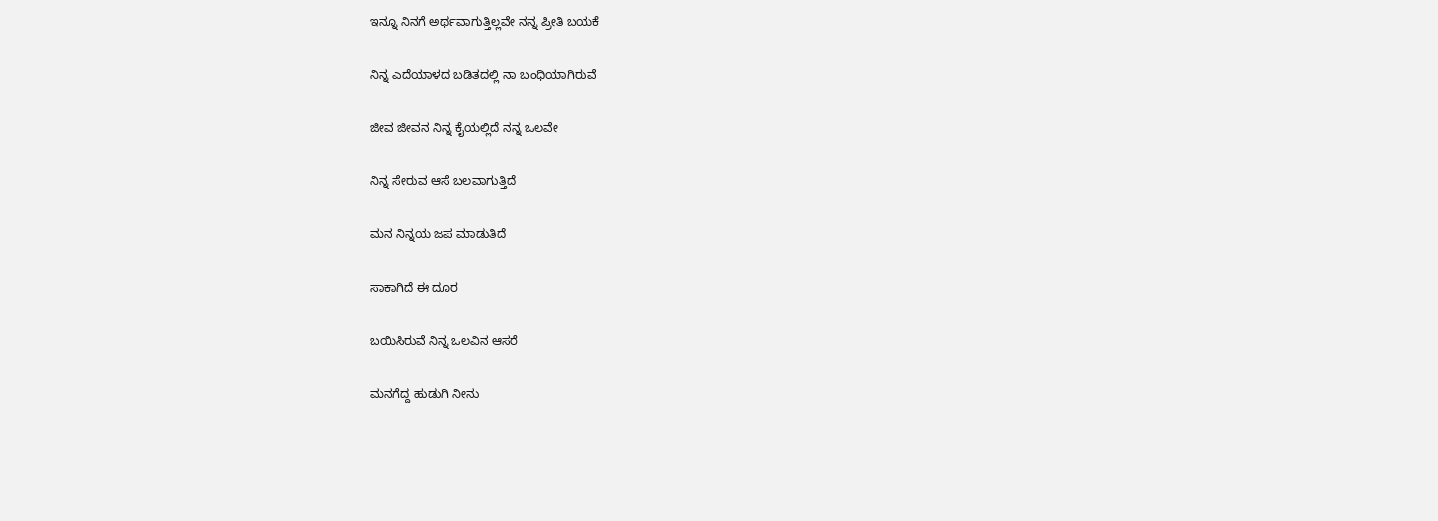ಇನ್ನೂ ನಿನಗೆ ಅರ್ಥವಾಗುತ್ತಿಲ್ಲವೇ ನನ್ನ ಪ್ರೀತಿ ಬಯಕೆ

ನಿನ್ನ ಎದೆಯಾಳದ ಬಡಿತದಲ್ಲಿ ನಾ ಬಂಧಿಯಾಗಿರುವೆ

ಜೀವ ಜೀವನ ನಿನ್ನ ಕೈಯಲ್ಲಿದೆ ನನ್ನ ಒಲವೇ

ನಿನ್ನ ಸೇರುವ ಆಸೆ ಬಲವಾಗುತ್ತಿದೆ

ಮನ ನಿನ್ನಯ ಜಪ ಮಾಡುತಿದೆ

ಸಾಕಾಗಿದೆ ಈ ದೂರ

ಬಯಿಸಿರುವೆ ನಿನ್ನ ಒಲವಿನ ಆಸರೆ

ಮನಗೆದ್ದ ಹುಡುಗಿ ನೀನು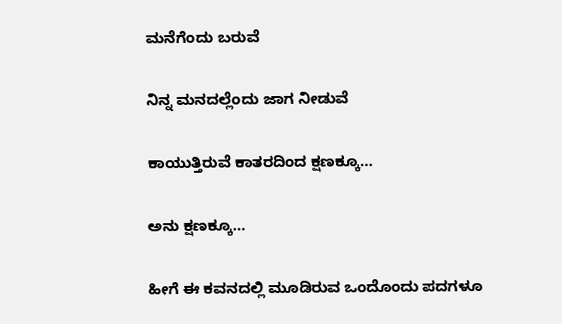ಮನೆಗೆಂದು ಬರುವೆ

ನಿನ್ನ ಮನದಲ್ಲೆಂದು ಜಾಗ ನೀಡುವೆ

ಕಾಯುತ್ತಿರುವೆ ಕಾತರದಿಂದ ಕ್ಷಣಕ್ಕೂ…

ಅನು ಕ್ಷಣಕ್ಕೂ…

ಹೀಗೆ ಈ ಕವನದಲ್ಲಿ ಮೂಡಿರುವ ಒಂದೊಂದು ಪದಗಳೂ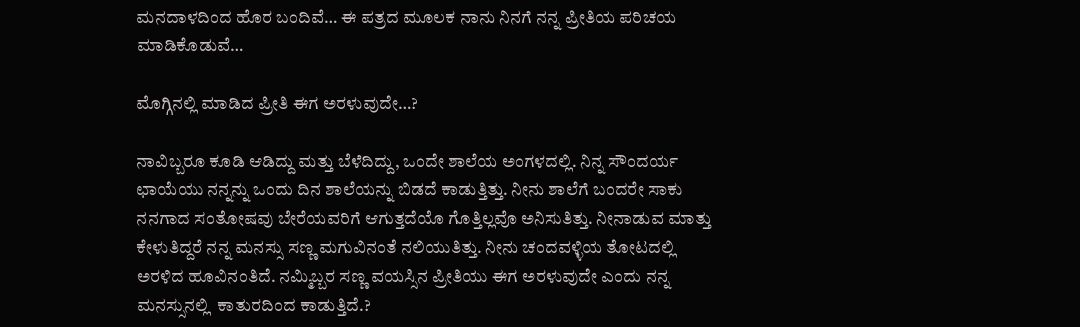ಮನದಾಳದಿಂದ ಹೊರ ಬಂದಿವೆ… ಈ ಪತ್ರದ ಮೂಲಕ ನಾನು ನಿನಗೆ ನನ್ನ ಪ್ರೀತಿಯ ಪರಿಚಯ ಮಾಡಿಕೊಡುವೆ…

ಮೊಗ್ಗಿನಲ್ಲಿ ಮಾಡಿದ ಪ್ರೀತಿ ಈಗ ಅರಳುವುದೇ…?

ನಾವಿಬ್ಬರೂ ಕೂಡಿ ಆಡಿದ್ದು ಮತ್ತು ಬೆಳೆದಿದ್ದು, ಒಂದೇ ಶಾಲೆಯ ಅಂಗಳದಲ್ಲಿ. ನಿನ್ನ ಸೌಂದರ್ಯ ಛಾಯೆಯು ನನ್ನನ್ನು ಒಂದು ದಿನ ಶಾಲೆಯನ್ನು ಬಿಡದೆ ಕಾಡುತ್ತಿತ್ತು. ನೀನು ಶಾಲೆಗೆ ಬಂದರೇ ಸಾಕು ನನಗಾದ ಸಂತೋಷವು ಬೇರೆಯವರಿಗೆ ಆಗುತ್ತದೆಯೊ ಗೊತ್ತಿಲ್ಲವೊ ಅನಿಸುತಿತ್ತು. ನೀನಾಡುವ ಮಾತ್ತು ಕೇಳುತಿದ್ದರೆ ನನ್ನ ಮನಸ್ಸು ಸಣ್ಣ ಮಗುವಿನಂತೆ ನಲಿಯುತಿತ್ತು. ನೀನು ಚಂದವಳ್ಳಿಯ ತೋಟದಲ್ಲಿ ಅರಳಿದ ಹೂವಿನಂತಿದೆ. ನಮ್ಮಿಬ್ಬರ ಸಣ್ಣ ವಯಸ್ಸಿನ ಪ್ರೀತಿಯು ಈಗ ಅರಳುವುದೇ ಎಂದು ನನ್ನ ಮನಸ್ಸುನಲ್ಲಿ  ಕಾತುರದಿಂದ ಕಾಡುತ್ತಿದೆ.?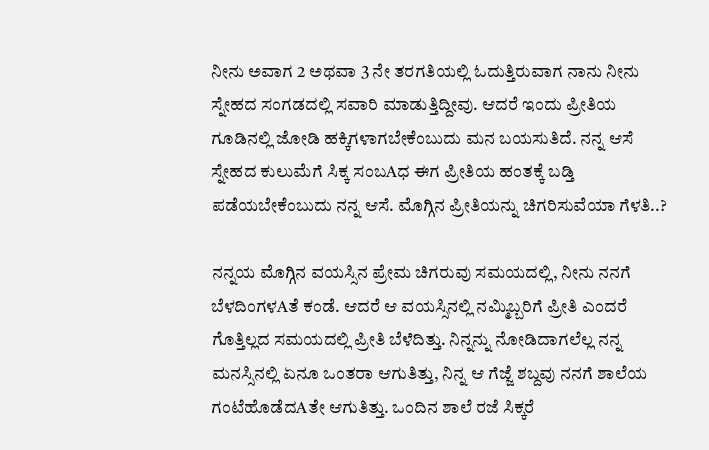ನೀನು ಅವಾಗ 2 ಅಥವಾ 3 ನೇ ತರಗತಿಯಲ್ಲಿ ಓದುತ್ತಿರುವಾಗ ನಾನು ನೀನು ಸ್ನೇಹದ ಸಂಗಡದಲ್ಲಿ ಸವಾರಿ ಮಾಡುತ್ತಿದ್ದೀವು. ಆದರೆ ಇಂದು ಪ್ರೀತಿಯ ಗೂಡಿನಲ್ಲಿ ಜೋಡಿ ಹಕ್ಕಿಗಳಾಗಬೇಕೆಂಬುದು ಮನ ಬಯಸುತಿದೆ. ನನ್ನ ಆಸೆ ಸ್ನೇಹದ ಕುಲುಮೆಗೆ ಸಿಕ್ಕ ಸಂಬAಧ ಈಗ ಪ್ರೀತಿಯ ಹಂತಕ್ಕೆ ಬಡ್ತಿ ಪಡೆಯಬೇಕೆಂಬುದು ನನ್ನ ಆಸೆ. ಮೊಗ್ಗಿನ ಪ್ರೀತಿಯನ್ನು ಚಿಗರಿಸುವೆಯಾ ಗೆಳತಿ..?

ನನ್ನಯ ಮೊಗ್ಗಿನ ವಯಸ್ಸಿನ ಪ್ರೇಮ ಚಿಗರುವು ಸಮಯದಲ್ಲಿ, ನೀನು ನನಗೆ ಬೆಳದಿಂಗಳAತೆ ಕಂಡೆ. ಆದರೆ ಆ ವಯಸ್ಸಿನಲ್ಲಿ ನಮ್ಮಿಬ್ಬರಿಗೆ ಪ್ರೀತಿ ಎಂದರೆ ಗೊತ್ತಿಲ್ಲದ ಸಮಯದಲ್ಲಿ ಪ್ರೀತಿ ಬೆಳೆದಿತ್ತು. ನಿನ್ನನ್ನು ನೋಡಿದಾಗಲೆಲ್ಲ ನನ್ನ ಮನಸ್ಸಿನಲ್ಲಿ ಏನೂ ಒಂತರಾ ಆಗುತಿತ್ತು, ನಿನ್ನ ಆ ಗೆಜ್ಜೆ ಶಬ್ದವು ನನಗೆ ಶಾಲೆಯ ಗಂಟೆಹೊಡೆದAತೇ ಆಗುತಿತ್ತು. ಒಂದಿನ ಶಾಲೆ ರಜೆ ಸಿಕ್ಕರೆ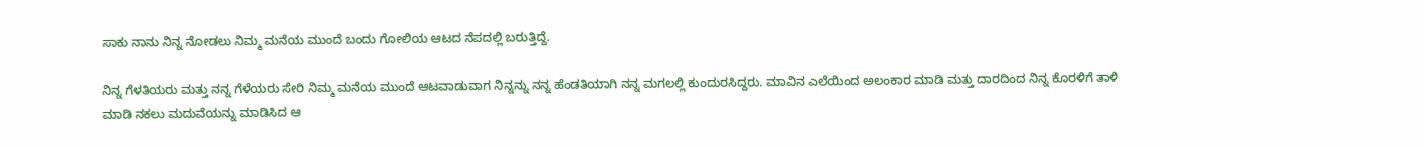ಸಾಕು ನಾನು ನಿನ್ನ ನೋಡಲು ನಿಮ್ಮ ಮನೆಯ ಮುಂದೆ ಬಂದು ಗೋಲಿಯ ಆಟದ ನೆಪದಲ್ಲಿ ಬರುತ್ತಿದ್ದೆ.

ನಿನ್ನ ಗೆಳತಿಯರು ಮತ್ತು ನನ್ನ ಗೆಳೆಯರು ಸೇರಿ ನಿಮ್ಮ ಮನೆಯ ಮುಂದೆ ಆಟವಾಡುವಾಗ ನಿನ್ನನ್ನು ನನ್ನ ಹೆಂಡತಿಯಾಗಿ ನನ್ನ ಮಗಲಲ್ಲಿ ಕುಂದುರಸಿದ್ದರು. ಮಾವಿನ ಎಲೆಯಿಂದ ಅಲಂಕಾರ ಮಾಡಿ ಮತ್ತು ದಾರದಿಂದ ನಿನ್ನ ಕೊರಳಿಗೆ ತಾಳಿ ಮಾಡಿ ನಕಲು ಮದುವೆಯನ್ನು ಮಾಡಿಸಿದ ಆ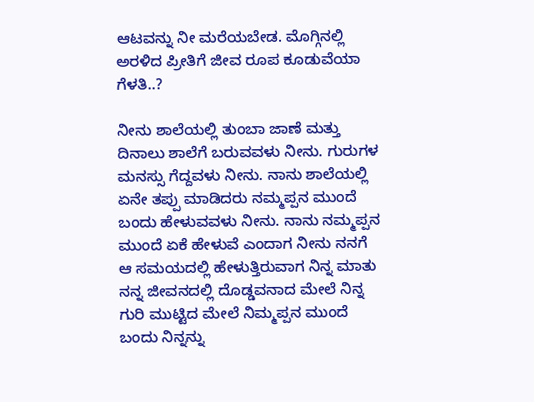ಆಟವನ್ನು ನೀ ಮರೆಯಬೇಡ. ಮೊಗ್ಗಿನಲ್ಲಿ ಅರಳಿದ ಪ್ರೀತಿಗೆ ಜೀವ ರೂಪ ಕೂಡುವೆಯಾ ಗೆಳತಿ..?

ನೀನು ಶಾಲೆಯಲ್ಲಿ ತುಂಬಾ ಜಾಣೆ ಮತ್ತು ದಿನಾಲು ಶಾಲೆಗೆ ಬರುವವಳು ನೀನು. ಗುರುಗಳ ಮನಸ್ಸು ಗೆದ್ದವಳು ನೀನು. ನಾನು ಶಾಲೆಯಲ್ಲಿ ಏನೇ ತಪ್ಪು ಮಾಡಿದರು ನಮ್ಮಪ್ಪನ ಮುಂದೆ ಬಂದು ಹೇಳುವವಳು ನೀನು. ನಾನು ನಮ್ಮಪ್ಪನ ಮುಂದೆ ಏಕೆ ಹೇಳುವೆ ಎಂದಾಗ ನೀನು ನನಗೆ ಆ ಸಮಯದಲ್ಲಿ ಹೇಳುತ್ತಿರುವಾಗ ನಿನ್ನ ಮಾತು ನನ್ನ ಜೀವನದಲ್ಲಿ ದೊಡ್ಡವನಾದ ಮೇಲೆ ನಿನ್ನ ಗುರಿ ಮುಟ್ಟಿದ ಮೇಲೆ ನಿಮ್ಮಪ್ಪನ ಮುಂದೆ ಬಂದು ನಿನ್ನನ್ನು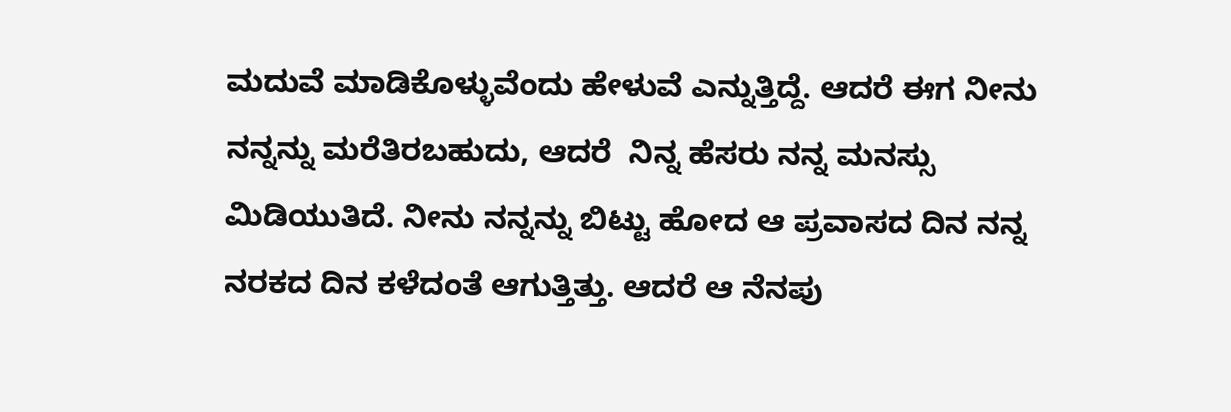ಮದುವೆ ಮಾಡಿಕೊಳ್ಳುವೆಂದು ಹೇಳುವೆ ಎನ್ನುತ್ತಿದ್ದೆ. ಆದರೆ ಈಗ ನೀನು ನನ್ನನ್ನು ಮರೆತಿರಬಹುದು, ಆದರೆ  ನಿನ್ನ ಹೆಸರು ನನ್ನ ಮನಸ್ಸು ಮಿಡಿಯುತಿದೆ. ನೀನು ನನ್ನನ್ನು ಬಿಟ್ಟು ಹೋದ ಆ ಪ್ರವಾಸದ ದಿನ ನನ್ನ ನರಕದ ದಿನ ಕಳೆದಂತೆ ಆಗುತ್ತಿತ್ತು. ಆದರೆ ಆ ನೆನಪು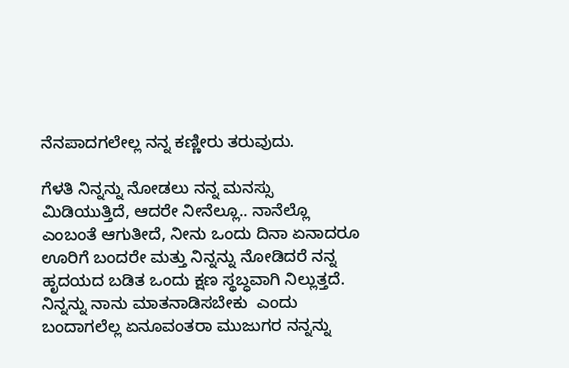ನೆನಪಾದಗಲೇಲ್ಲ ನನ್ನ ಕಣ್ಣೀರು ತರುವುದು.

ಗೆಳತಿ ನಿನ್ನನ್ನು ನೋಡಲು ನನ್ನ ಮನಸ್ಸು ಮಿಡಿಯುತ್ತಿದೆ, ಆದರೇ ನೀನೆಲ್ಲೂ.. ನಾನೆಲ್ಲೊ ಎಂಬಂತೆ ಆಗುತೀದೆ, ನೀನು ಒಂದು ದಿನಾ ಏನಾದರೂ ಊರಿಗೆ ಬಂದರೇ ಮತ್ತು ನಿನ್ನನ್ನು ನೋಡಿದರೆ ನನ್ನ ಹೃದಯದ ಬಡಿತ ಒಂದು ಕ್ಷಣ ಸ್ಥಬ್ಧವಾಗಿ ನಿಲ್ಲುತ್ತದೆ. ನಿನ್ನನ್ನು ನಾನು ಮಾತನಾಡಿಸಬೇಕು  ಎಂದು ಬಂದಾಗಲೆಲ್ಲ ಏನೂವಂತರಾ ಮುಜುಗರ ನನ್ನನ್ನು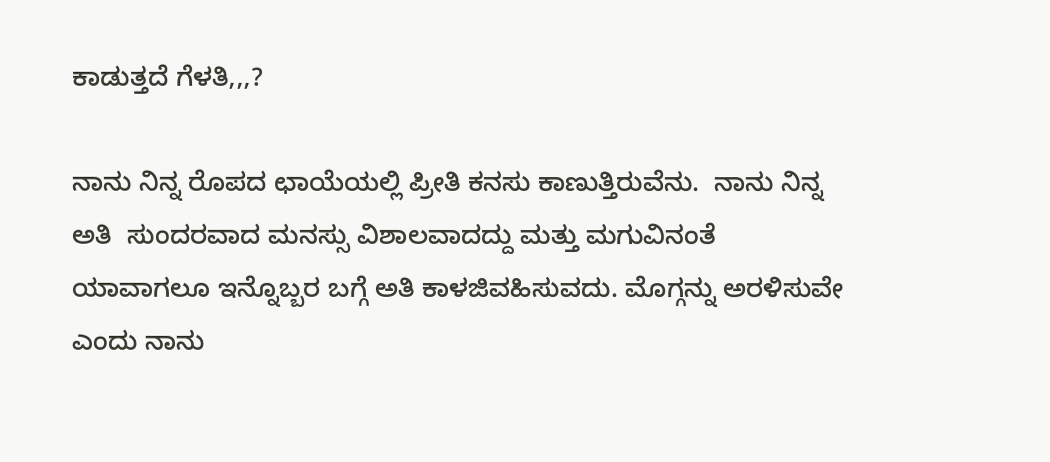ಕಾಡುತ್ತದೆ ಗೆಳತಿ,,,?

ನಾನು ನಿನ್ನ ರೊಪದ ಛಾಯೆಯಲ್ಲಿ ಪ್ರೀತಿ ಕನಸು ಕಾಣುತ್ತಿರುವೆನು.  ನಾನು ನಿನ್ನ ಅತಿ  ಸುಂದರವಾದ ಮನಸ್ಸು ವಿಶಾಲವಾದದ್ದು ಮತ್ತು ಮಗುವಿನಂತೆ ಯಾವಾಗಲೂ ಇನ್ನೊಬ್ಬರ ಬಗ್ಗೆ ಅತಿ ಕಾಳಜಿವಹಿಸುವದು. ಮೊಗ್ಗನ್ನು ಅರಳಿಸುವೇ ಎಂದು ನಾನು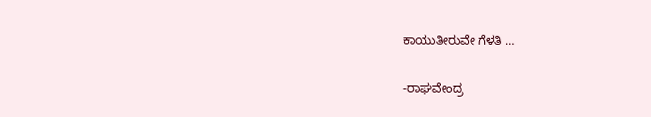ಕಾಯುತೀರುವೇ ಗೆಳತಿ …

-ರಾಘವೇಂದ್ರ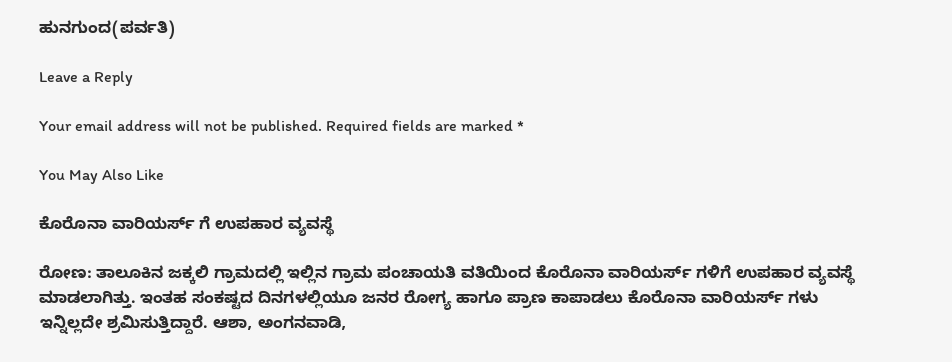ಹುನಗುಂದ(ಪರ್ವತಿ)

Leave a Reply

Your email address will not be published. Required fields are marked *

You May Also Like

ಕೊರೊನಾ ವಾರಿಯರ್ಸ್ ಗೆ ಉಪಹಾರ ವ್ಯವಸ್ಥೆ

ರೋಣ: ತಾಲೂಕಿನ ಜಕ್ಕಲಿ ಗ್ರಾಮದಲ್ಲಿ ಇಲ್ಲಿನ ಗ್ರಾಮ ಪಂಚಾಯತಿ ವತಿಯಿಂದ ಕೊರೊನಾ ವಾರಿಯರ್ಸ್ ಗಳಿಗೆ ಉಪಹಾರ ವ್ಯವಸ್ಥೆ ಮಾಡಲಾಗಿತ್ತು. ಇಂತಹ ಸಂಕಷ್ಟದ ದಿನಗಳಲ್ಲಿಯೂ ಜನರ ರೋಗ್ಯ ಹಾಗೂ ಪ್ರಾಣ ಕಾಪಾಡಲು ಕೊರೊನಾ ವಾರಿಯರ್ಸ್ ಗಳು ಇನ್ನಿಲ್ಲದೇ ಶ್ರಮಿಸುತ್ತಿದ್ದಾರೆ. ಆಶಾ, ಅಂಗನವಾಡಿ,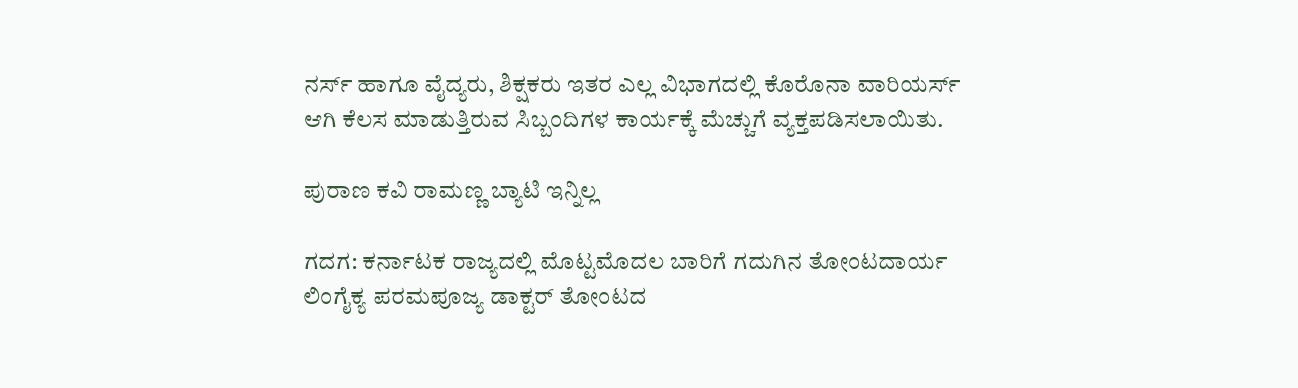ನರ್ಸ್ ಹಾಗೂ ವೈದ್ಯರು, ಶಿಕ್ಷಕರು ಇತರ ಎಲ್ಲ ವಿಭಾಗದಲ್ಲಿ ಕೊರೊನಾ ವಾರಿಯರ್ಸ್ ಆಗಿ ಕೆಲಸ ಮಾಡುತ್ತಿರುವ ಸಿಬ್ಬಂದಿಗಳ ಕಾರ್ಯಕ್ಕೆ ಮೆಚ್ಚುಗೆ ವ್ಯಕ್ತಪಡಿಸಲಾಯಿತು.

ಪುರಾಣ ಕವಿ ರಾಮಣ್ಣ ಬ್ಯಾಟಿ ಇನ್ನಿಲ್ಲ

ಗದಗ: ಕರ್ನಾಟಕ ರಾಜ್ಯದಲ್ಲಿ ಮೊಟ್ಟಮೊದಲ ಬಾರಿಗೆ ಗದುಗಿನ ತೋಂಟದಾರ್ಯ ಲಿಂಗೈಕ್ಯ ಪರಮಪೂಜ್ಯ ಡಾಕ್ಟರ್ ತೋಂಟದ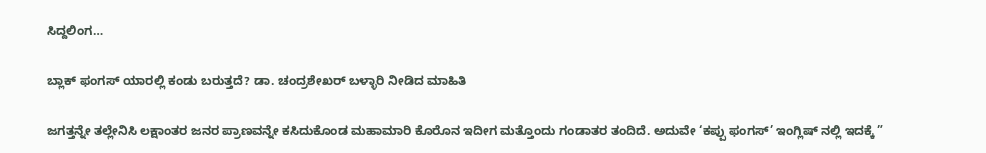ಸಿದ್ದಲಿಂಗ…

ಬ್ಲಾಕ್ ಫಂಗಸ್ ಯಾರಲ್ಲಿ ಕಂಡು ಬರುತ್ತದೆ? ಡಾ. ಚಂದ್ರಶೇಖರ್ ಬಳ್ಳಾರಿ ನೀಡಿದ ಮಾಹಿತಿ

ಜಗತ್ತನ್ನೇ ತಲ್ಲೇನಿಸಿ ಲಕ್ಷಾಂತರ ಜನರ ಪ್ರಾಣವನ್ನೇ ಕಸಿದುಕೊಂಡ ಮಹಾಮಾರಿ ಕೊರೊನ ಇದೀಗ ಮತ್ತೊಂದು ಗಂಡಾತರ ತಂದಿದೆ. ಅದುವೇ ‘ಕಪ್ಪು ಫಂಗಸ್’ ಇಂಗ್ಲಿಷ್ ನಲ್ಲಿ ಇದಕ್ಕೆ ”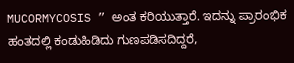MUCORMYCOSIS ” ಅಂತ ಕರಿಯುತ್ತಾರೆ. ಇದನ್ನು ಪ್ರಾರಂಭಿಕ ಹಂತದಲ್ಲಿ ಕಂಡುಹಿಡಿದು ಗುಣಪಡಿಸದಿದ್ದರೆ,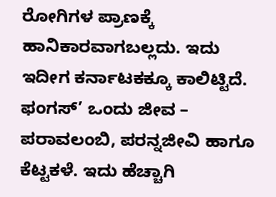ರೋಗಿಗಳ ಪ್ರಾಣಕ್ಕೆ ಹಾನಿಕಾರವಾಗಬಲ್ಲದು. ಇದು ಇದೀಗ ಕರ್ನಾಟಕಕ್ಕೂ ಕಾಲಿಟ್ಟಿದೆ. ಫಂಗಸ್’ ಒಂದು ಜೀವ – ಪರಾವಲಂಬಿ, ಪರನ್ನಜೀವಿ ಹಾಗೂ ಕೆಟ್ಟಕಳೆ. ಇದು ಹೆಚ್ಚಾಗಿ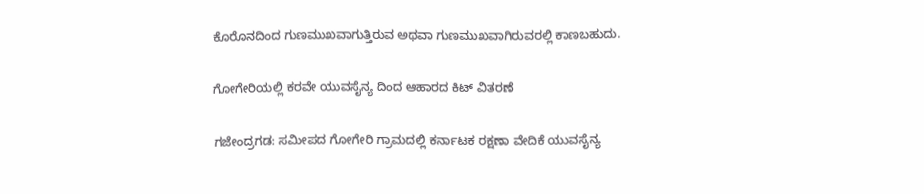ಕೊರೊನದಿಂದ ಗುಣಮುಖವಾಗುತ್ತಿರುವ ಅಥವಾ ಗುಣಮುಖವಾಗಿರುವರಲ್ಲಿ ಕಾಣಬಹುದು.

ಗೋಗೇರಿಯಲ್ಲಿ ಕರವೇ ಯುವಸೈನ್ಯ ದಿಂದ ಆಹಾರದ ಕಿಟ್ ವಿತರಣೆ

ಗಜೇಂದ್ರಗಡ: ಸಮೀಪದ ಗೋಗೇರಿ ಗ್ರಾಮದಲ್ಲಿ ಕರ್ನಾಟಕ ರಕ್ಷಣಾ ವೇದಿಕೆ ಯುವಸೈನ್ಯ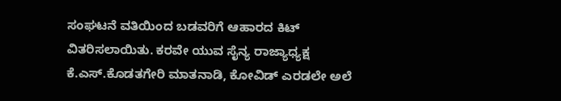ಸಂಘಟನೆ ವತಿಯಿಂದ ಬಡವರಿಗೆ ಆಹಾರದ ಕಿಟ್ ವಿತರಿಸಲಾಯಿತು. ಕರವೇ ಯುವ ಸೈನ್ಯ ರಾಜ್ಯಾಧ್ಯಕ್ಷ ಕೆ.ಎಸ್.ಕೊಡತಗೇರಿ ಮಾತನಾಡಿ, ಕೋವಿಡ್ ಎರಡಲೇ ಅಲೆ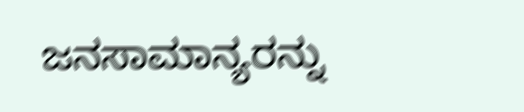ಜನಸಾಮಾನ್ಯರನ್ನು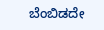ಬೆಂಬಿಡದೇ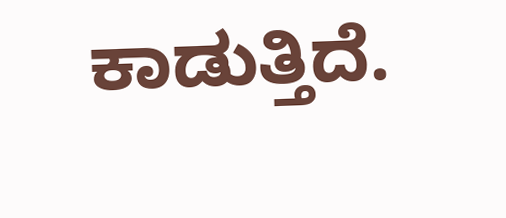ಕಾಡುತ್ತಿದೆ.